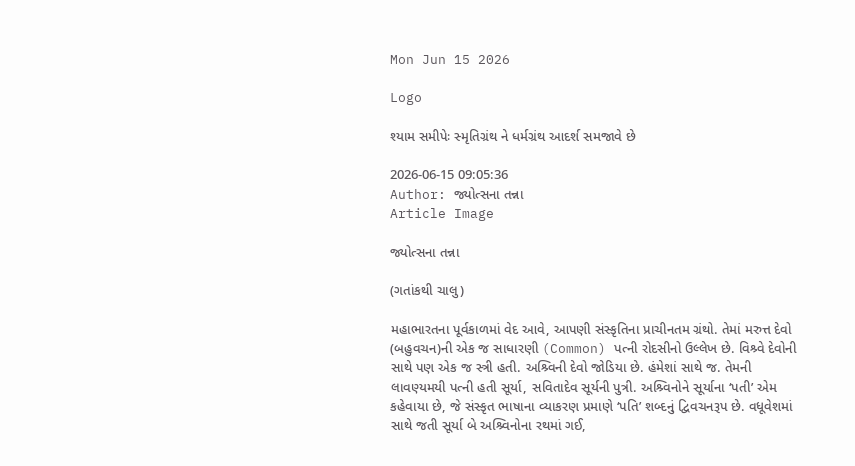Mon Jun 15 2026

Logo

શ્યામ સમીપેઃ સ્મૃતિગ્રંથ ને ધર્મગ્રંથ આદર્શ સમજાવે છે

2026-06-15 09:05:36
Author: જ્યોત્સના તન્ના
Article Image

જ્યોત્સના તન્ના

(ગતાંકથી ચાલુ)

મહાભારતના પૂર્વકાળમાં વેદ આવે, આપણી સંસ્કૃતિના પ્રાચીનતમ ગ્રંથો. તેમાં મરુત્ત દેવો (બહુવચન)ની એક જ સાધારણી (Common) પત્ની રોદસીનો ઉલ્લેખ છે. વિશ્ર્વે દેવોની સાથે પણ એક જ સ્ત્રી હતી. અશ્ર્વિની દેવો જોડિયા છે. હંમેશાં સાથે જ. તેમની લાવણ્યમયી પત્ની હતી સૂર્યા, સવિતાદેવ સૂર્યની પુત્રી. અશ્ર્વિનોને સૂર્યાના ‘પતી’ એમ કહેવાયા છે, જે સંસ્કૃત ભાષાના વ્યાકરણ પ્રમાણે ‘પતિ’ શબ્દનું દ્વિવચનરૂપ છે. વધૂવેશમાં સાથે જતી સૂર્યા બે અશ્ર્વિનોના રથમાં ગઈ,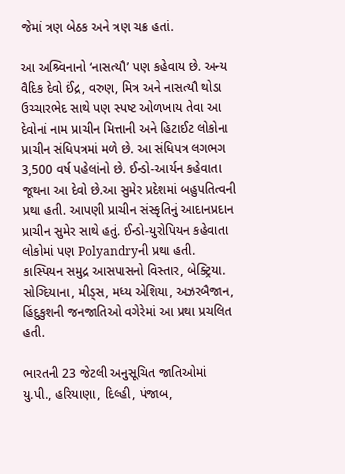જેમાં ત્રણ બેઠક અને ત્રણ ચક્ર હતાં.

આ અશ્ર્વિનાનો ‘નાસત્યૌ’ પણ કહેવાય છે. અન્ય વૈદિક દેવો ઈંદ્ર, વરુણ, મિત્ર અને નાસત્યૌ થોડા ઉચ્ચારભેદ સાથે પણ સ્પષ્ટ ઓળખાય તેવા આ દેવોનાં નામ પ્રાચીન મિત્તાની અને હિટાઈટ લોકોના પ્રાચીન સંધિપત્રમાં મળે છે. આ સંધિપત્ર લગભગ 3,500 વર્ષ પહેલાંનો છે. ઈન્ડો-આર્યન કહેવાતા જૂથના આ દેવો છે.આ સુમેર પ્રદેશમાં બહુપતિત્વની પ્રથા હતી. આપણી પ્રાચીન સંસ્કૃતિનું આદાનપ્રદાન પ્રાચીન સુમેર સાથે હતું. ઈન્ડો-યુરોપિયન કહેવાતા લોકોમાં પણ Polyandryની પ્રથા હતી. કાસ્પિયન સમુદ્ર આસપાસનો વિસ્તાર, બેક્ટ્રિયા. સોગ્દિયાના, મીડ્સ, મધ્ય એશિયા, અઝરબૈજાન, હિંદુકુશની જનજાતિઓ વગેરેમાં આ પ્રથા પ્રચલિત હતી.

ભારતની 23 જેટલી અનુસૂચિત જાતિઓમાં યુ.પી., હરિયાણા, દિલ્હી, પંજાબ,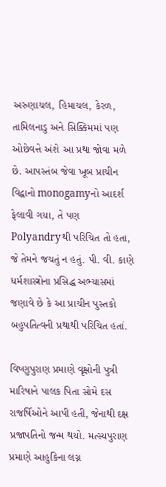અરુણાચલ, હિમાચલ, કેરળ, તામિલનાડુ અને સિક્કિમમાં પણ ઓછેવત્તે અંશે આ પ્રથા જોવા મળે છે. આપસ્તંબ જેવા ખૂબ પ્રાચીન વિદ્વાનો monogamyનો આદર્શ ફેલાવી ગયા, તે પણ Polyandryથી પરિચિત તો હતા, જે તેમને જચતું ન હતું. પી. વી. કાણે ધર્મશાસ્ત્રોના પ્રસિદ્ધ અભ્યાસમાં જણાવે છે કે આ પ્રાચીન પુસ્તકો બહુપતિત્વની પ્રથાથી પરિચિત હતાં.

વિષ્ણુપુરાણ પ્રમાણે વૃક્ષોની પુત્રી મારિષાને પાલક પિતા સોમે દસ રાજર્ષિઓને આપી હતી, જેનાથી દક્ષ પ્રજાપતિનો જન્મ થયો. મત્સ્યપુરાણ પ્રમાણે આહુકિના લગ્ન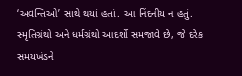‘અવન્તિઓ’ સાથે થયાં હતાં. આ નિંદનીય ન હતું. સ્મૃતિગ્રંથો અને ધર્મગ્રંથો આદર્શો સમજાવે છે, જે દરેક સમયખંડને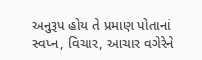અનુરૂપ હોય તે પ્રમાણ પોતાનાં સ્વપ્ન, વિચાર, આચાર વગેરેને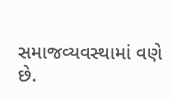સમાજવ્યવસ્થામાં વણે છે.